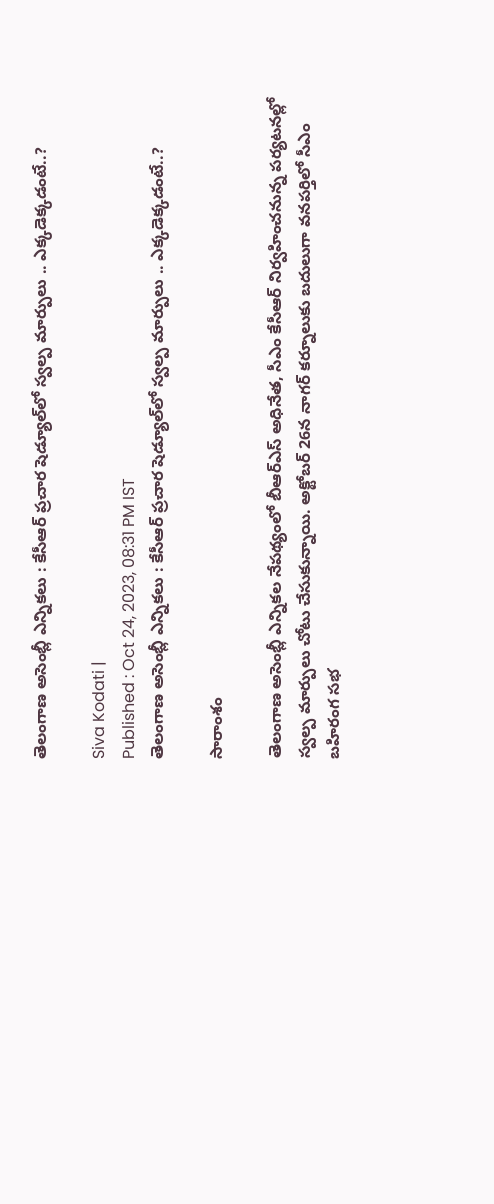తెలంగాణ అసెంబ్లీ ఎన్నికలు : కేసీఆర్ ప్రచార షెడ్యూల్‌లో స్వల్ప మార్పులు .. ఎక్కడెక్కడంటే..?

Siva Kodati |
Published : Oct 24, 2023, 08:31 PM IST
తెలంగాణ అసెంబ్లీ ఎన్నికలు : కేసీఆర్ ప్రచార షెడ్యూల్‌లో స్వల్ప మార్పులు .. ఎక్కడెక్కడంటే..?

సారాంశం

తెలంగాణ అసెంబ్లీ ఎన్నికల నేపథ్యంలో బీఆర్ఎస్ అధినేత, సీఎం కేసీఆర్ నిర్వహించనున్న పర్యటనల్లో స్వల్ప మార్పులు చోటు చేసుకున్నాయి. అక్టోబర్ 26న నాగర్ కర్నూలుకు బదులుగా వనపర్తిలో సీఎం బహిరంగ సభ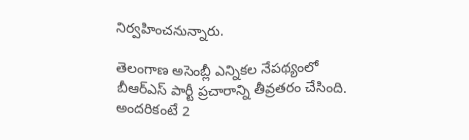నిర్వహించనున్నారు.

తెలంగాణ అసెంబ్లీ ఎన్నికల నేపథ్యంలో బీఆర్ఎస్ పార్టీ ప్రచారాన్ని తీవ్రతరం చేసింది. అందరికంటే 2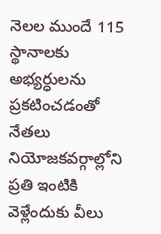నెలల ముందే 115 స్థానాలకు అభ్యర్ధులను ప్రకటించడంతో నేతలు నియోజకవర్గాల్లోని ప్రతి ఇంటికి వెళ్లేందుకు వీలు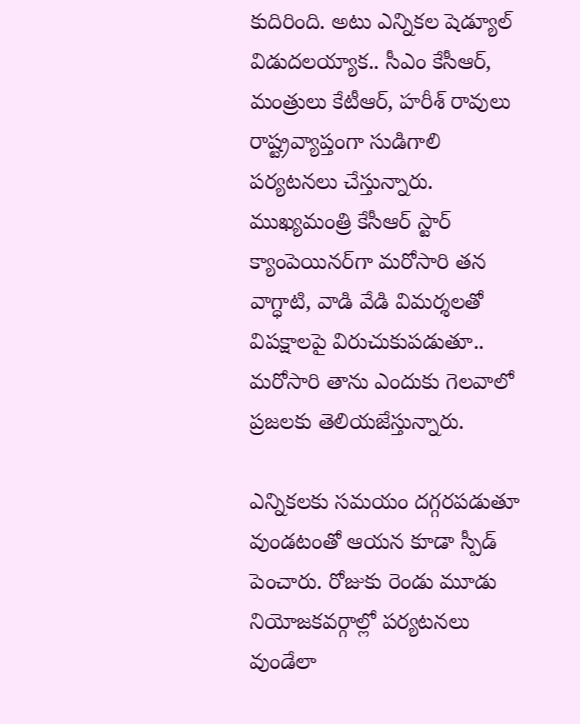కుదిరింది. అటు ఎన్నికల షెడ్యూల్ విడుదలయ్యాక.. సీఎం కేసీఆర్, మంత్రులు కేటీఆర్, హరీశ్ రావులు రాష్ట్రవ్యాప్తంగా సుడిగాలి పర్యటనలు చేస్తున్నారు. ముఖ్యమంత్రి కేసీఆర్ స్టార్ క్యాంపెయినర్‌గా మరోసారి తన వాగ్ధాటి, వాడి వేడి విమర్శలతో విపక్షాలపై విరుచుకుపడుతూ.. మరోసారి తాను ఎందుకు గెలవాలో ప్రజలకు తెలియజేస్తున్నారు.

ఎన్నికలకు సమయం దగ్గరపడుతూ వుండటంతో ఆయన కూడా స్పీడ్ పెంచారు. రోజుకు రెండు మూడు నియోజకవర్గాల్లో పర్యటనలు వుండేలా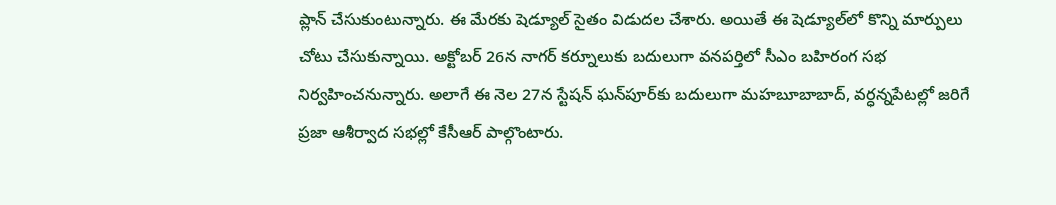ప్లాన్ చేసుకుంటున్నారు. ఈ మేరకు షెడ్యూల్ సైతం విడుదల చేశారు. అయితే ఈ షెడ్యూల్‌లో కొన్ని మార్పులు చోటు చేసుకున్నాయి. అక్టోబర్ 26న నాగర్ కర్నూలుకు బదులుగా వనపర్తిలో సీఎం బహిరంగ సభ నిర్వహించనున్నారు. అలాగే ఈ నెల 27న స్టేషన్ ఘన్‌పూర్‌కు బదులుగా మహబూబాబాద్, వర్ధన్నపేటల్లో జరిగే ప్రజా ఆశీర్వాద సభల్లో కేసీఆర్ పాల్గొంటారు.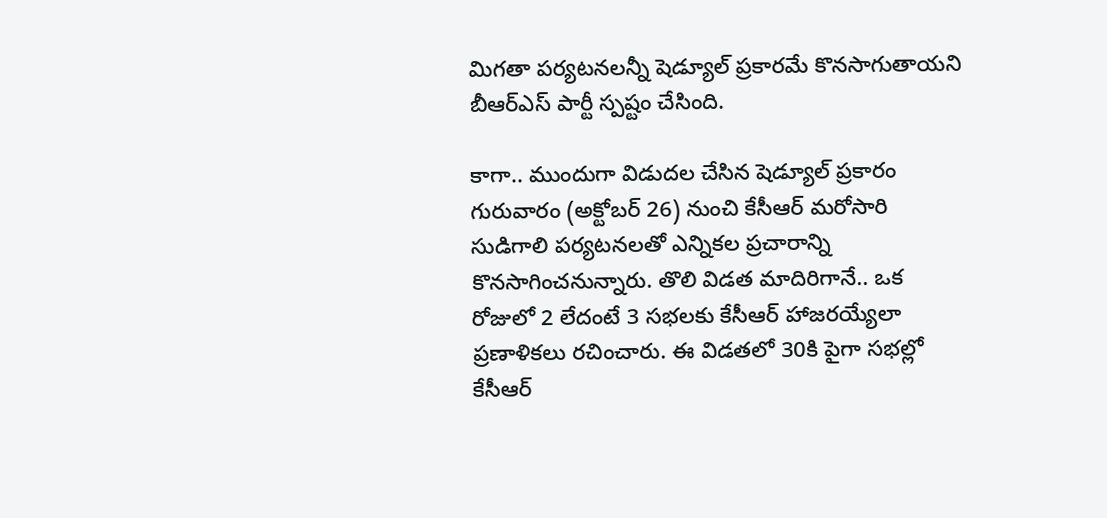మిగతా పర్యటనలన్నీ షెడ్యూల్ ప్రకారమే కొనసాగుతాయని బీఆర్ఎస్ పార్టీ స్పష్టం చేసింది.

కాగా.. ముందుగా విడుదల చేసిన షెడ్యూల్ ప్రకారం గురువారం (అక్టోబర్ 26) నుంచి కేసీఆర్ మరోసారి సుడిగాలి పర్యటనలతో ఎన్నికల ప్రచారాన్ని కొనసాగించనున్నారు. తొలి విడత మాదిరిగానే.. ఒక రోజులో 2 లేదంటే 3 సభలకు కేసీఆర్ హాజరయ్యేలా ప్రణాళికలు రచించారు. ఈ విడతలో 30కి పైగా సభల్లో కేసీఆర్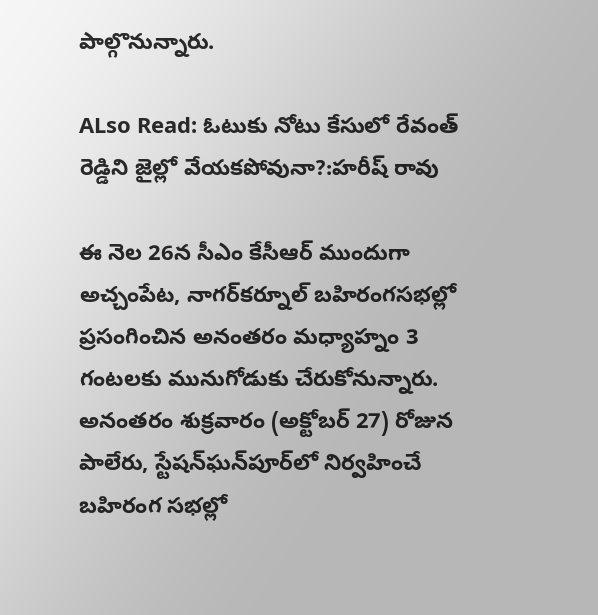పాల్గొనున్నారు.

ALso Read: ఓటుకు నోటు కేసులో రేవంత్ రెడ్డిని జైల్లో వేయకపోవునా?:హరీష్ రావు

ఈ నెల 26న సీఎం కేసీఆర్‌ ముందుగా అచ్చంపేట, నాగర్‌కర్నూల్‌ బహిరంగసభల్లో ప్రసంగించిన అనంతరం మధ్యాహ్నం 3 గంటలకు మునుగోడుకు చేరుకోనున్నారు. అనంతరం శుక్రవారం (అక్టోబర్ 27) రోజున పాలేరు, స్టేషన్‌ఘన్‌పూర్‌లో నిర్వహించే బహిరంగ సభల్లో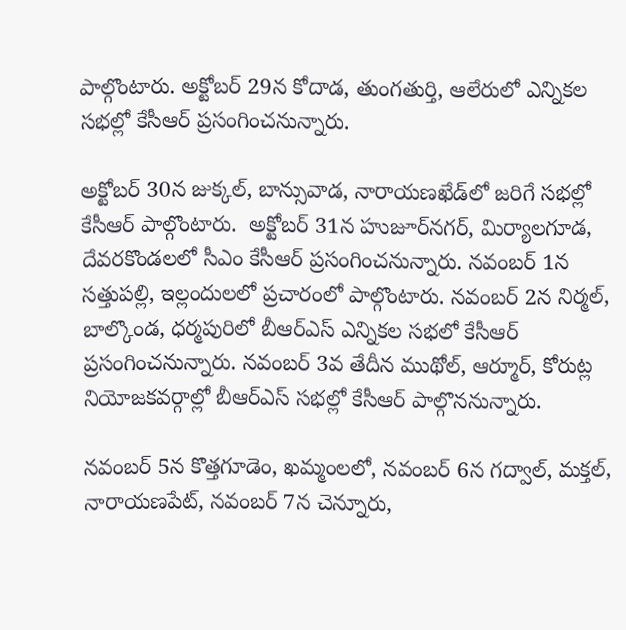పాల్గొంటారు. అక్టోబర్ 29న కోదాడ, తుంగతుర్తి, ఆలేరులో ఎన్నికల సభల్లో కేసీఆర్ ప్రసంగించనున్నారు.

అక్టోబర్ 30న జుక్కల్, బాన్సువాడ, నారాయణఖేడ్‌లో జరిగే సభల్లో కేసీఆర్ పాల్గొంటారు.  అక్టోబర్ 31న హుజూర్‌నగర్, మిర్యాలగూడ, దేవరకొండలలో సీఎం కేసీఆర్ ప్రసంగించనున్నారు. నవంబర్ 1న సత్తుపల్లి, ఇల్లందులలో ప్రచారంలో పాల్గొంటారు. నవంబర్ 2న నిర్మల్, బాల్కొండ, ధర్మపురిలో బీఆర్ఎస్ ఎన్నికల సభలో కేసీఆర్ ప్రసంగించనున్నారు. నవంబర్ 3వ తేదీన ముథోల్, ఆర్మూర్‌, కోరుట్ల నియోజకవర్గాల్లో బీఆర్ఎస్ సభల్లో కేసీఆర్ పాల్గొననున్నారు.

నవంబర్ 5న కొత్తగూడెం, ఖమ్మంలలో, నవంబర్ 6న గద్వాల్, మక్తల్, నారాయణపేట్, నవంబర్ 7న చెన్నూరు,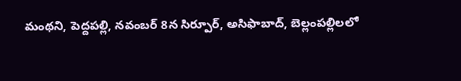మంథని, పెద్దపల్లి, నవంబర్ 8న సిర్పూర్, అసిఫాబాద్, బెల్లంపల్లిలలో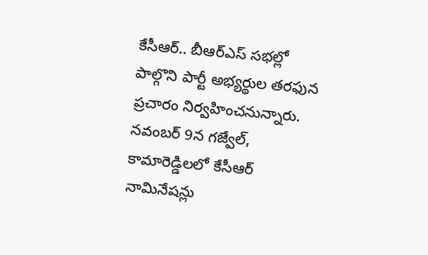కేసీఆర్.. బీఆర్ఎస్ సభల్లో పాల్గొని పార్టీ అభ్యర్థుల తరఫున ప్రచారం నిర్వహించనున్నారు. నవంబర్ 9న గజ్వేల్, కామారెడ్డిలలో కేసీఆర్ నామినేషన్లు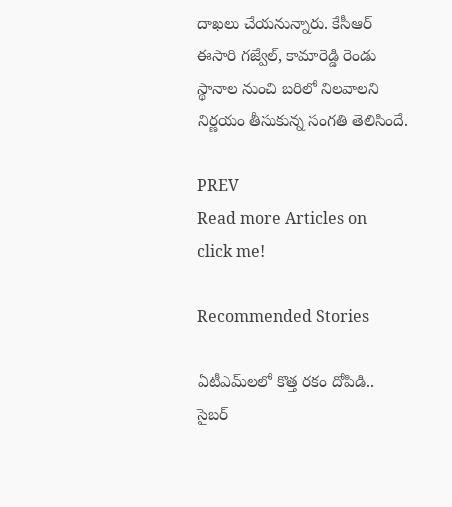దాఖలు చేయనున్నారు. కేసీఆర్ ఈసారి గజ్వేల్, కామారెడ్డి రెండు స్థానాల నుంచి బరిలో నిలవాలని నిర్ణయం తీసుకున్న సంగతి తెలిసిందే.

PREV
Read more Articles on
click me!

Recommended Stories

ఏటీఎమ్‌లలో కొత్త ర‌కం దోపిడి.. సైబ‌ర్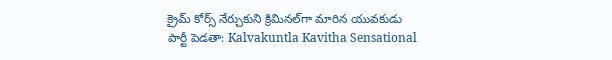క్రైమ్ కోర్స్ నేర్చుకుని క్రిమిన‌ల్‌గా మారిన యువ‌కుడు
పార్టీ పెడతా: Kalvakuntla Kavitha Sensational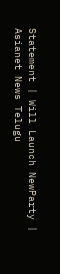Statement | Will Launch NewParty | Asianet News Telugu